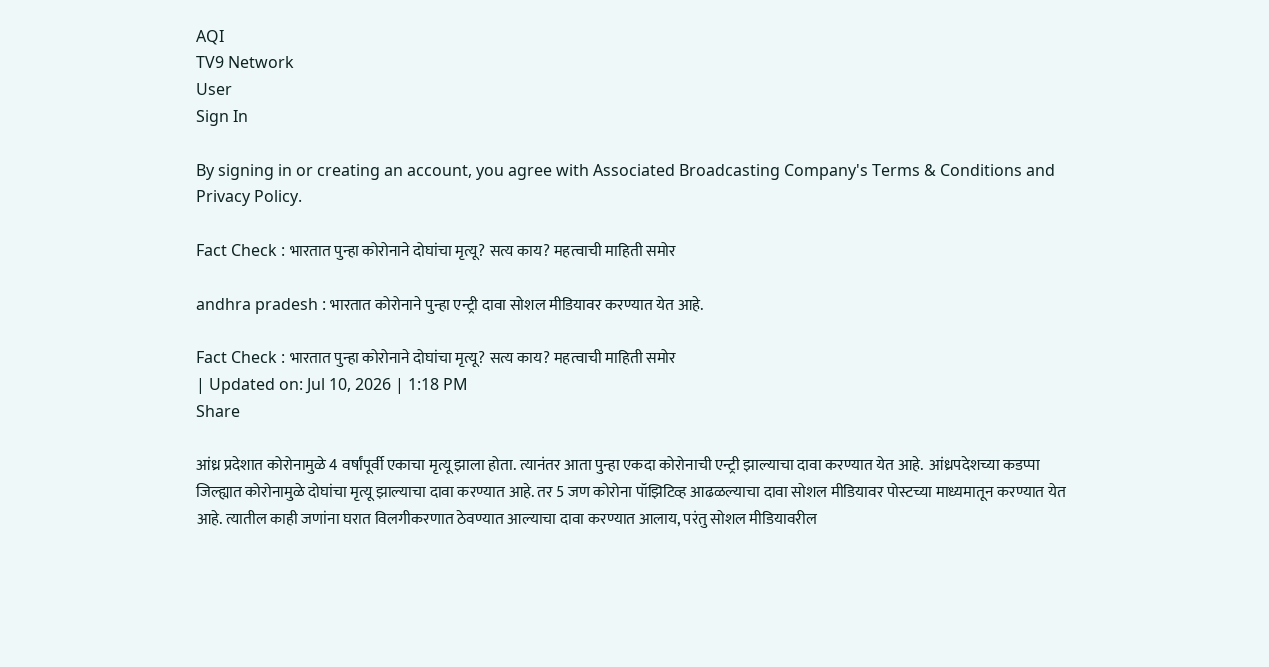AQI
TV9 Network
User
Sign In

By signing in or creating an account, you agree with Associated Broadcasting Company's Terms & Conditions and Privacy Policy.

Fact Check : भारतात पुन्हा कोरोनाने दोघांचा मृत्यू? सत्य काय? महत्वाची माहिती समोर

andhra pradesh : भारतात कोरोनाने पुन्हा एन्ट्री दावा सोशल मीडियावर करण्यात येत आहे.

Fact Check : भारतात पुन्हा कोरोनाने दोघांचा मृत्यू? सत्य काय? महत्वाची माहिती समोर
| Updated on: Jul 10, 2026 | 1:18 PM
Share

आंध्र प्रदेशात कोरोनामुळे 4 वर्षांपूर्वी एकाचा मृत्यू झाला होता. त्यानंतर आता पुन्हा एकदा कोरोनाची एन्ट्री झाल्याचा दावा करण्यात येत आहे.  आंध्रपदेशच्या कडप्पा जिल्ह्यात कोरोनामुळे दोघांचा मृत्यू झाल्याचा दावा करण्यात आहे. तर 5 जण कोरोना पॉझिटिव्ह आढळल्याचा दावा सोशल मीडियावर पोस्टच्या माध्यमातून करण्यात येत आहे. त्यातील काही जणांना घरात विलगीकरणात ठेवण्यात आल्याचा दावा करण्यात आलाय, परंतु सोशल मीडियावरील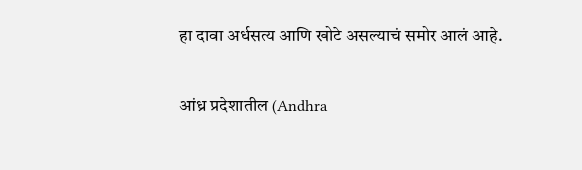हा दावा अर्धसत्य आणि खोटे असल्याचं समोर आलं आहे.

आंध्र प्रदेशातील (Andhra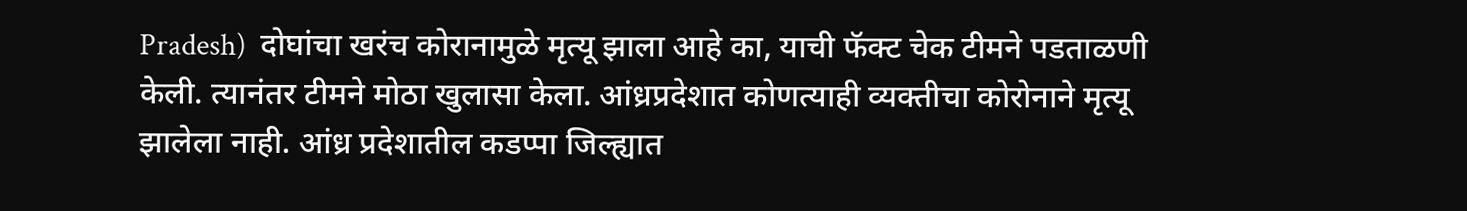Pradesh)  दोघांचा खरंच कोरानामुळे मृत्यू झाला आहे का, याची फॅक्ट चेक टीमने पडताळणी केली. त्यानंतर टीमने मोठा खुलासा केला. आंध्रप्रदेशात कोणत्याही व्यक्तीचा कोरोनाने मृत्यू झालेला नाही. आंध्र प्रदेशातील कडप्पा जिल्ह्यात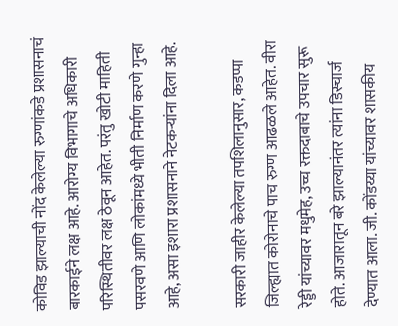कोविड झाल्याची नोंद केलेल्या रुग्णांकडे प्रशासनाचं बारकाईने लक्ष आहे. आरोग्य विभागाचे अधिकारी परिस्थितीवर लक्ष ठेवून आहेत. परंतु खोटी माहिती पसरवणे आणि लोकांमध्ये भीती निर्माण करणे गुन्हा आहे, असा इशारा प्रशासनाने नेटकऱ्यांना दिला आहे.

सरकारी जाहीर केलेल्या तपशिलानुसार, कडप्पा जिल्ह्यात कोरोनाचे पाच रुग्ण आढळले आहेत. वीरा रेड्डी यांच्यावर मधुमेह, उच्च रक्तदाबाचे उपचार सुरू होते. आजारातून बरे झाल्यानंतर त्यांना डिस्चार्ज देण्यात आला. जी. कोंडय्या यांच्यावर शासकीय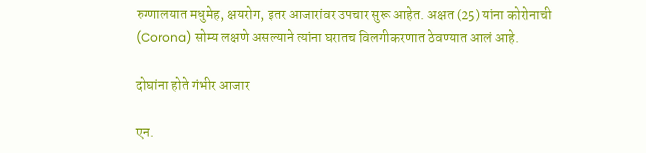रुग्णालयात मधुमेह, क्षयरोग, इतर आजारांवर उपचार सुरू आहेत. अक्षत (25) यांना कोरोनाची (Corona) सोम्य लक्षणे असल्याने त्यांना घरातच विलगीकरणात ठेवण्यात आलं आहे.

दोघांना होते गंभीर आजार

एन.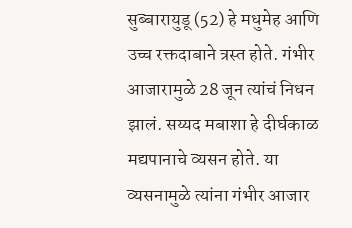सुब्बारायुडू (52) हे मधुमेह आणि उच्च रक्तदाबाने त्रस्त होते. गंभीर आजारामुळे 28 जून त्यांचं निधन झालं. सय्यद मबाशा हे दीर्घकाळ मद्यपानाचे व्यसन होते. या व्यसनामुळे त्यांना गंभीर आजार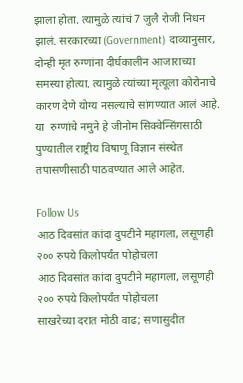झाला होता. त्यामुळे त्यांचं 7 जुलै रोजी निधन झालं. सरकारच्या (Government) दाव्यानुसार, दोन्ही मृत रुग्णांना दीर्घकालीन आजाराच्या समस्या होत्या. त्यामुळे त्यांच्या मृत्यूला कोरोनाचे कारण देणे योग्य नसल्याचे सांगण्यात आलं आहे. या  रुग्णांचे नमुने हे जीनोम सिक्वेन्सिंगसाठी पुण्यातील राष्ट्रीय विषाणू विज्ञान संस्थेत तपासणीसाठी पाठवण्यात आले आहेत.

Follow Us
आठ दिवसांत कांदा दुपटीने महागला, लसूणही २०० रुपये किलोपर्यंत पोहोचला
आठ दिवसांत कांदा दुपटीने महागला, लसूणही २०० रुपये किलोपर्यंत पोहोचला
साखरेच्या दरात मोठी वाढ; सणासुदीत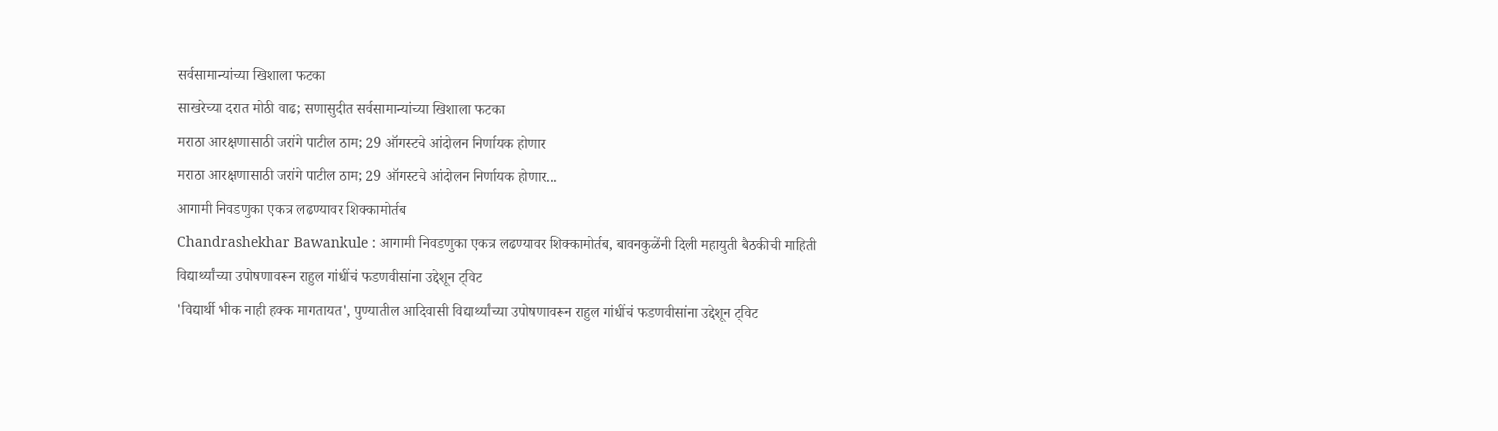सर्वसामान्यांच्या खिशाला फटका
साखरेच्या दरात मोठी वाढ; सणासुदीत सर्वसामान्यांच्या खिशाला फटका
मराठा आरक्षणासाठी जरांगे पाटील ठाम; 29 ऑगस्टचे आंदोलन निर्णायक होणार
मराठा आरक्षणासाठी जरांगे पाटील ठाम; 29 ऑगस्टचे आंदोलन निर्णायक होणार...
आगामी निवडणुका एकत्र लढण्यावर शिक्कामोर्तब
Chandrashekhar Bawankule : आगामी निवडणुका एकत्र लढण्यावर शिक्कामोर्तब, बावनकुळेंनी दिली महायुती बैठकीची माहिती
विद्यार्थ्यांच्या उपोषणावरून राहुल गांधींचं फडणवीसांना उद्देशून ट्विट
'विद्यार्थी भीक नाही हक्क मागतायत', पुण्यातील आदिवासी विद्यार्थ्यांच्या उपोषणावरून राहुल गांधींचं फडणवीसांना उद्देशून ट्विट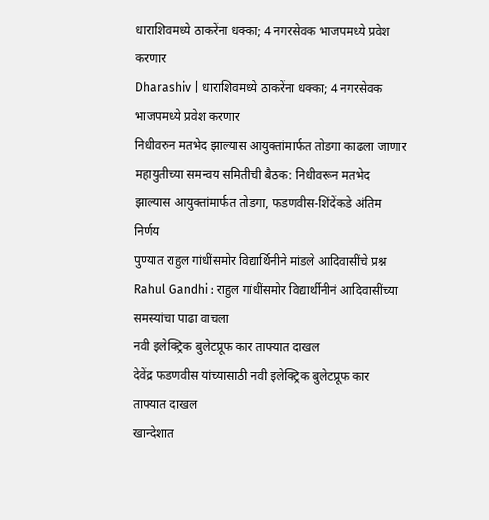धाराशिवमध्ये ठाकरेंना धक्का; 4 नगरसेवक भाजपमध्ये प्रवेश करणार
Dharashiv | धाराशिवमध्ये ठाकरेंना धक्का; 4 नगरसेवक भाजपमध्ये प्रवेश करणार
निधीवरुन मतभेद झाल्यास आयुक्तांमार्फत तोडगा काढला जाणार
महायुतीच्या समन्वय समितीची बैठक: निधीवरून मतभेद झाल्यास आयुक्तांमार्फत तोडगा, फडणवीस-शिंदेंकडे अंतिम निर्णय
पुण्यात राहुल गांधींसमोर विद्यार्थिनीने मांडले आदिवासींचे प्रश्न
Rahul Gandhi : राहुल गांधींसमोर विद्यार्थीनीनं आदिवासींच्या समस्यांचा पाढा वाचला
नवी इलेक्ट्रिक बुलेटप्रूफ कार ताफ्यात दाखल
देवेंद्र फडणवीस यांच्यासाठी नवी इलेक्ट्रिक बुलेटप्रूफ कार ताफ्यात दाखल
खान्देशात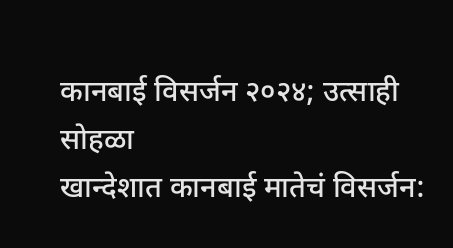कानबाई विसर्जन २०२४; उत्साही सोहळा
खान्देशात कानबाई मातेचं विसर्जन: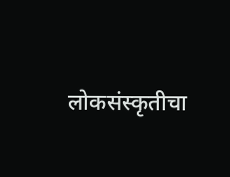लोकसंस्कृतीचा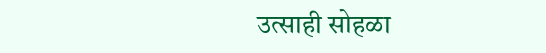उत्साही सोहळा